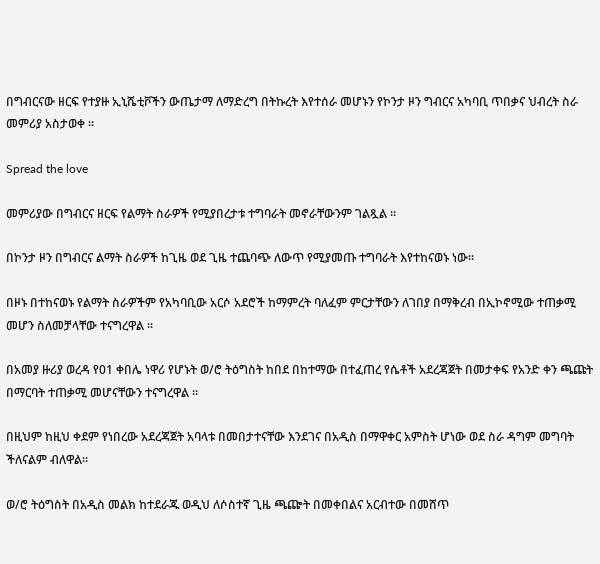በግብርናው ዘርፍ የተያዙ ኢኒሼቲቮችን ውጤታማ ለማድረግ በትኩረት እየተሰራ መሆኑን የኮንታ ዞን ግብርና አካባቢ ጥበቃና ህብረት ስራ መምሪያ አስታወቀ ።

Spread the love

መምሪያው በግብርና ዘርፍ የልማት ስራዎች የሚያበረታቱ ተግባራት መኖራቸውንም ገልጿል ።

በኮንታ ዞን በግብርና ልማት ስራዎች ከጊዜ ወደ ጊዜ ተጨባጭ ለውጥ የሚያመጡ ተግባራት እየተከናወኑ ነው።

በዞኑ በተከናወኑ የልማት ስራዎችም የአካባቢው አርሶ አደሮች ከማምረት ባለፈም ምርታቸውን ለገበያ በማቅረብ በኢኮኖሚው ተጠቃሚ መሆን ስለመቻላቸው ተናግረዋል ።

በአመያ ዙሪያ ወረዳ የ01 ቀበሌ ነዋሪ የሆኑት ወ/ሮ ትዕግስት ከበደ በከተማው በተፈጠረ የሴቶች አደረጃጀት በመታቀፍ የአንድ ቀን ጫጩት በማርባት ተጠቃሚ መሆናቸውን ተናግረዋል ።

በዚህም ከዚህ ቀደም የነበረው አደረጃጀት አባላቱ በመበታተናቸው እንደገና በአዲስ በማዋቀር አምስት ሆነው ወደ ስራ ዳግም መግባት ችለናልም ብለዋል።

ወ/ሮ ትዕግስት በአዲስ መልክ ከተደራጁ ወዲህ ለሶስተኛ ጊዜ ጫጬት በመቀበልና አርብተው በመሸጥ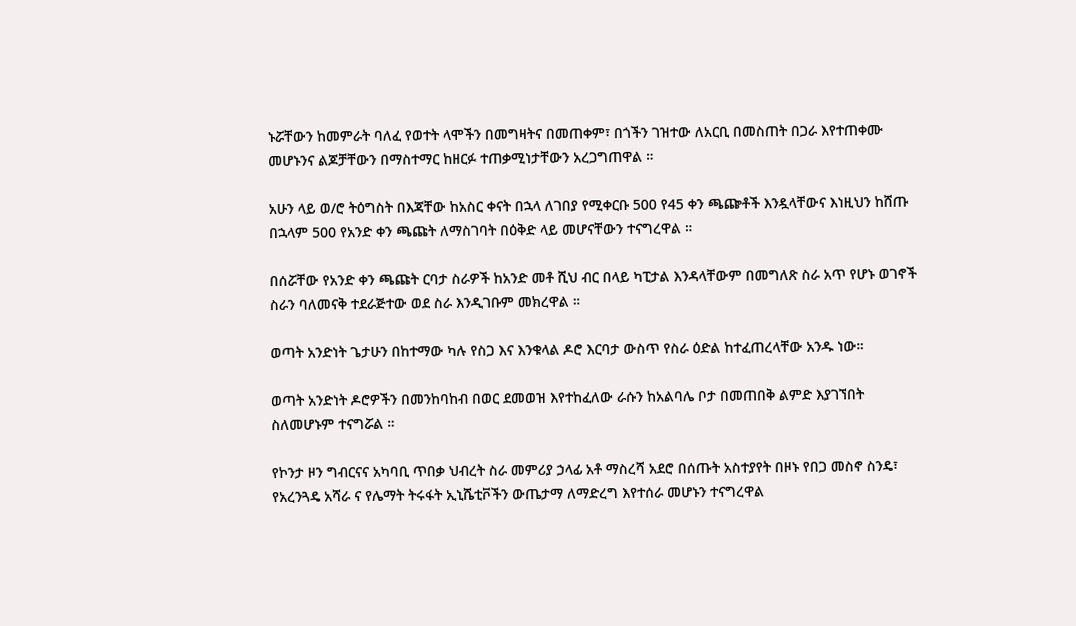ኑሯቸውን ከመምራት ባለፈ የወተት ላሞችን በመግዛትና በመጠቀም፣ በጎችን ገዝተው ለአርቢ በመስጠት በጋራ እየተጠቀሙ መሆኑንና ልጆቻቸውን በማስተማር ከዘርፉ ተጠቃሚነታቸውን አረጋግጠዋል ።

አሁን ላይ ወ/ሮ ትዕግስት በእጃቸው ከአስር ቀናት በኋላ ለገበያ የሚቀርቡ 500 የ45 ቀን ጫጬቶች እንዷላቸውና እነዚህን ከሸጡ በኋላም 500 የአንድ ቀን ጫጩት ለማስገባት በዕቅድ ላይ መሆናቸውን ተናግረዋል ።

በሰሯቸው የአንድ ቀን ጫጩት ርባታ ስራዎች ከአንድ መቶ ሺህ ብር በላይ ካፒታል እንዳላቸውም በመግለጽ ስራ አጥ የሆኑ ወገኖች ስራን ባለመናቅ ተደራጅተው ወደ ስራ እንዲገቡም መክረዋል ።

ወጣት አንድነት ጌታሁን በከተማው ካሉ የስጋ እና እንቁላል ዶሮ እርባታ ውስጥ የስራ ዕድል ከተፈጠረላቸው አንዱ ነው።

ወጣት አንድነት ዶሮዎችን በመንከባከብ በወር ደመወዝ እየተከፈለው ራሱን ከአልባሌ ቦታ በመጠበቅ ልምድ እያገኘበት ስለመሆኑም ተናግሯል ።

የኮንታ ዞን ግብርናና አካባቢ ጥበቃ ህብረት ስራ መምሪያ ኃላፊ አቶ ማስረሻ አደሮ በሰጡት አስተያየት በዞኑ የበጋ መስኖ ስንዴ፣ የአረንጓዴ አሻራ ና የሌማት ትሩፋት ኢኒሼቲቮችን ውጤታማ ለማድረግ እየተሰራ መሆኑን ተናግረዋል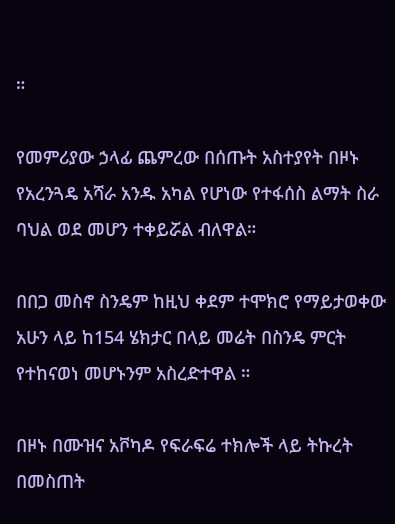።

የመምሪያው ኃላፊ ጨምረው በሰጡት አስተያየት በዞኑ የአረንጓዴ አሻራ አንዱ አካል የሆነው የተፋሰስ ልማት ስራ ባህል ወደ መሆን ተቀይሯል ብለዋል።

በበጋ መስኖ ስንዴም ከዚህ ቀደም ተሞክሮ የማይታወቀው አሁን ላይ ከ154 ሄክታር በላይ መሬት በስንዴ ምርት የተከናወነ መሆኑንም አስረድተዋል ።

በዞኑ በሙዝና አቮካዶ የፍራፍሬ ተክሎች ላይ ትኩረት በመስጠት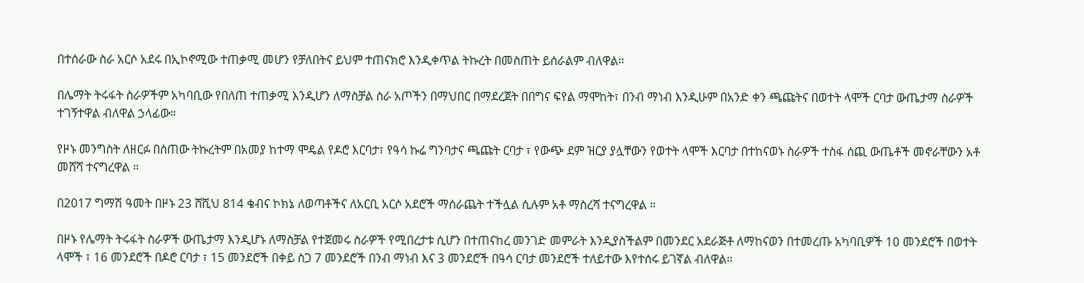በተሰራው ስራ አርሶ አደሩ በኢኮኖሚው ተጠቃሚ መሆን የቻለበትና ይህም ተጠናክሮ እንዲቀጥል ትኩረት በመስጠት ይሰራልም ብለዋል።

በሌማት ትሩፋት ስራዎችም አካባቢው የበለጠ ተጠቃሚ እንዲሆን ለማስቻል ስራ አጦችን በማህበር በማደረጀት በበግና ፍየል ማሞከት፣ በንብ ማነብ እንዲሁም በአንድ ቀን ጫጩትና በወተት ላሞች ርባታ ውጤታማ ስራዎች ተገኝተዋል ብለዋል ኃላፊው።

የዞኑ መንግስት ለዘርፉ በሰጠው ትኩረትም በአመያ ከተማ ሞዴል የዶሮ እርባታ፣ የዓሳ ኩሬ ግንባታና ጫጩት ርባታ ፣ የውጭ ደም ዝርያ ያሏቸውን የወተት ላሞች እርባታ በተከናወኑ ስራዎች ተስፋ ሰጪ ውጤቶች መኖራቸውን አቶ መሸሻ ተናግረዋል ።

በ2017 ግማሽ ዓመት በዞኑ 23 ሸሺህ 814 ቄብና ኮክኔ ለወጣቶችና ለአርቢ አርሶ አደሮች ማሰራጨት ተችሏል ሲሉም አቶ ማስረሻ ተናግረዋል ።

በዞኑ የሌማት ትሩፋት ስራዎች ውጤታማ እንዲሆኑ ለማስቻል የተጀመሩ ስራዎች የሚበረታቱ ሲሆን በተጠናከረ መንገድ መምራት እንዲያስችልም በመንደር አደራጅቶ ለማከናወን በተመረጡ አካባቢዎች 10 መንደሮች በወተት ላሞች ፣ 16 መንደሮች በዶሮ ርባታ ፣ 15 መንደሮች በቀይ ስጋ 7 መንደሮች በንብ ማነብ እና 3 መንደሮች በዓሳ ርባታ መንደሮች ተለይተው እየተሰሩ ይገኛል ብለዋል።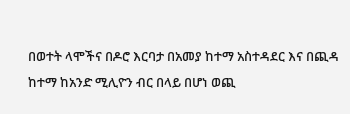በወተት ላሞችና በዶሮ እርባታ በአመያ ከተማ አስተዳደር እና በጪዳ ከተማ ከአንድ ሚሊዮን ብር በላይ በሆነ ወጪ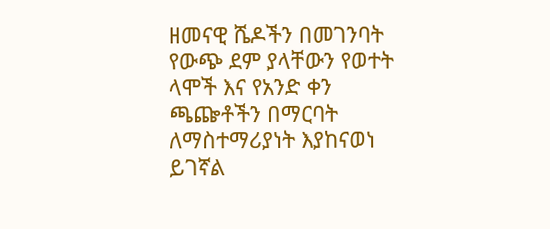ዘመናዊ ሼዶችን በመገንባት የውጭ ደም ያላቸውን የወተት ላሞች እና የአንድ ቀን ጫጬቶችን በማርባት ለማስተማሪያነት እያከናወነ ይገኛል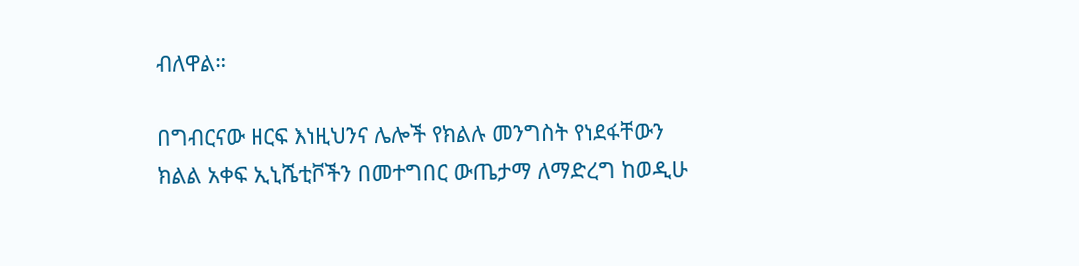ብለዋል።

በግብርናው ዘርፍ እነዚህንና ሌሎች የክልሉ መንግስት የነደፋቸውን ክልል አቀፍ ኢኒሼቲቮችን በመተግበር ውጤታማ ለማድረግ ከወዲሁ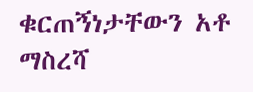ቁርጠኝነታቸውን አቶ ማስረሻ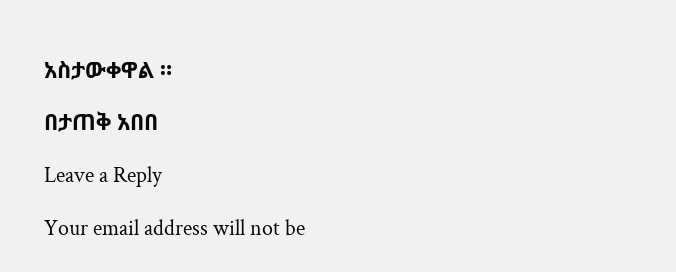አስታውቀዋል ።

በታጠቅ አበበ

Leave a Reply

Your email address will not be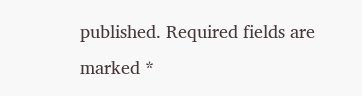published. Required fields are marked *